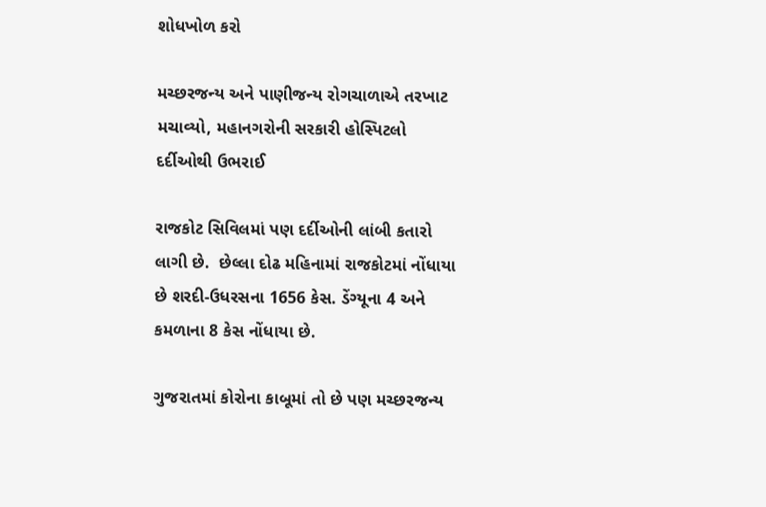શોધખોળ કરો

મચ્છરજન્ય અને પાણીજન્ય રોગચાળાએ તરખાટ મચાવ્યો, મહાનગરોની સરકારી હોસ્પિટલો દર્દીઓથી ઉભરાઈ

રાજકોટ સિવિલમાં પણ દર્દીઓની લાંબી કતારો લાગી છે.  છેલ્લા દોઢ મહિનામાં રાજકોટમાં નોંધાયા છે શરદી-ઉધરસના 1656 કેસ. ડેંગ્યૂના 4 અને કમળાના 8 કેસ નોંધાયા છે.

ગુજરાતમાં કોરોના કાબૂમાં તો છે પણ મચ્છરજન્ય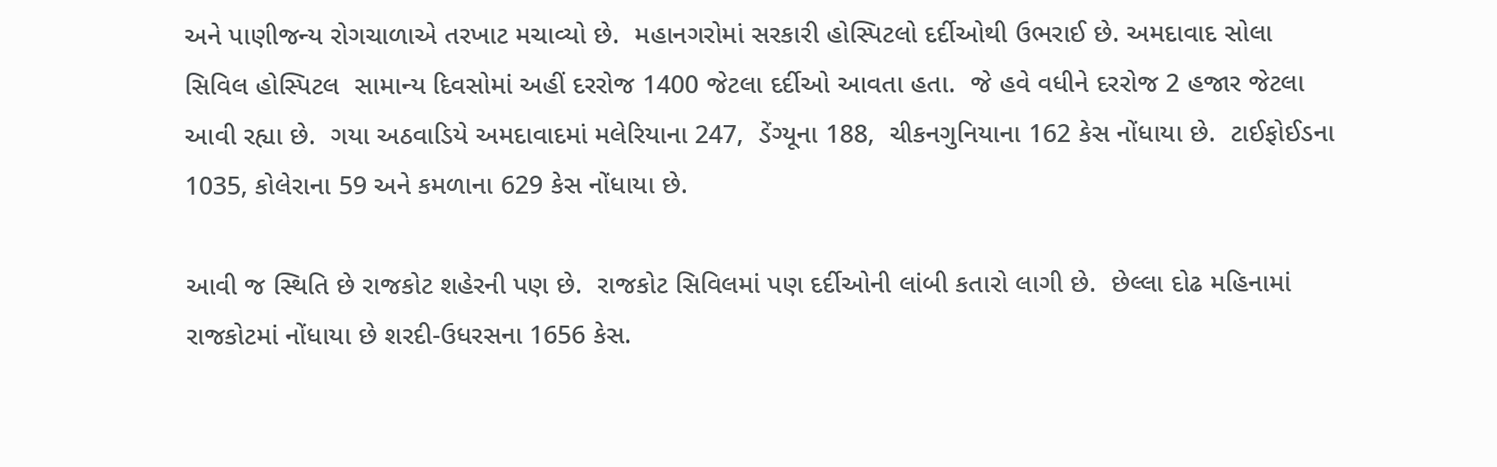અને પાણીજન્ય રોગચાળાએ તરખાટ મચાવ્યો છે.  મહાનગરોમાં સરકારી હોસ્પિટલો દર્દીઓથી ઉભરાઈ છે. અમદાવાદ સોલા સિવિલ હોસ્પિટલ  સામાન્ય દિવસોમાં અહીં દરરોજ 1400 જેટલા દર્દીઓ આવતા હતા.  જે હવે વધીને દરરોજ 2 હજાર જેટલા આવી રહ્યા છે.  ગયા અઠવાડિયે અમદાવાદમાં મલેરિયાના 247,  ડેંગ્યૂના 188,  ચીકનગુનિયાના 162 કેસ નોંધાયા છે.  ટાઈફોઈડના 1035, કોલેરાના 59 અને કમળાના 629 કેસ નોંધાયા છે.

આવી જ સ્થિતિ છે રાજકોટ શહેરની પણ છે.  રાજકોટ સિવિલમાં પણ દર્દીઓની લાંબી કતારો લાગી છે.  છેલ્લા દોઢ મહિનામાં રાજકોટમાં નોંધાયા છે શરદી-ઉધરસના 1656 કેસ.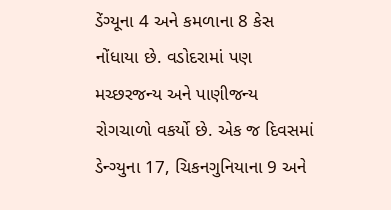ડેંગ્યૂના 4 અને કમળાના 8 કેસ નોંધાયા છે. વડોદરામાં પણ મચ્છરજન્ય અને પાણીજન્ય રોગચાળો વકર્યો છે. એક જ દિવસમાં ડેન્ગ્યુના 17, ચિકનગુનિયાના 9 અને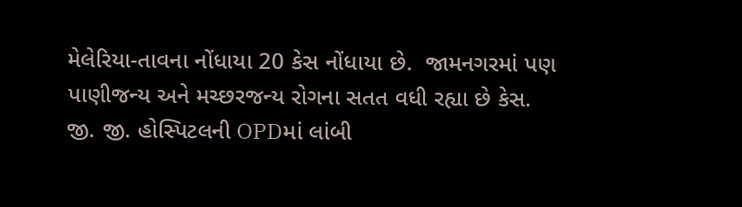મેલેરિયા-તાવના નોંધાયા 20 કેસ નોંધાયા છે.  જામનગરમાં પણ પાણીજન્ય અને મચ્છરજન્ય રોગના સતત વધી રહ્યા છે કેસ.  જી. જી. હોસ્પિટલની OPDમાં લાંબી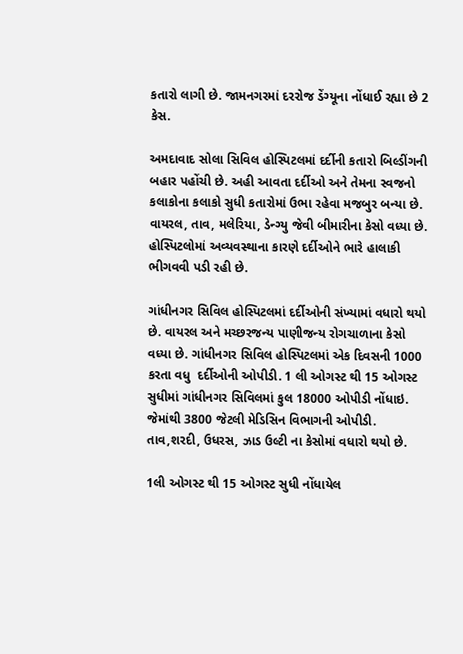કતારો લાગી છે. જામનગરમાં દરરોજ ડેંગ્યૂના નોંધાઈ રહ્યા છે 2 કેસ.

અમદાવાદ સોલા સિવિલ હોસ્પિટલમાં દર્દીની કતારો બિલ્ડીંગની બહાર પહોંચી છે. અહી આવતા દર્દીઓ અને તેમના સ્વજનો કલાકોના કલાકો સુધી કતારોમાં ઉભા રહેવા મજબુર બન્યા છે. વાયરલ, તાવ, મલેરિયા, ડેન્ગ્યુ જેવી બીમારીના કેસો વધ્યા છે. હોસ્પિટલોમાં અવ્યવસ્થાના કારણે દર્દીઓને ભારે હાલાકી ભીગવવી પડી રહી છે.

ગાંધીનગર સિવિલ હોસ્પિટલમાં દર્દીઓની સંખ્યામાં વધારો થયો છે. વાયરલ અને મચ્છરજન્ય પાણીજન્ય રોગચાળાના કેસો વધ્યા છે. ગાંધીનગર સિવિલ હોસ્પિટલમાં એક દિવસની 1000 કરતા વધુ  દર્દીઓની ઓપીડી. 1 લી ઓગસ્ટ થી 15 ઓગસ્ટ સુધીમાં ગાંધીનગર સિવિલમાં કુલ 18000 ઓપીડી નોંધાઇ. જેમાંથી 3800 જેટલી મેડિસિન વિભાગની ઓપીડી. તાવ,શરદી, ઉધરસ, ઝાડ ઉલ્ટી ના કેસોમાં વધારો થયો છે.

1લી ઓગસ્ટ થી 15 ઓગસ્ટ સુધી નોંધાયેલ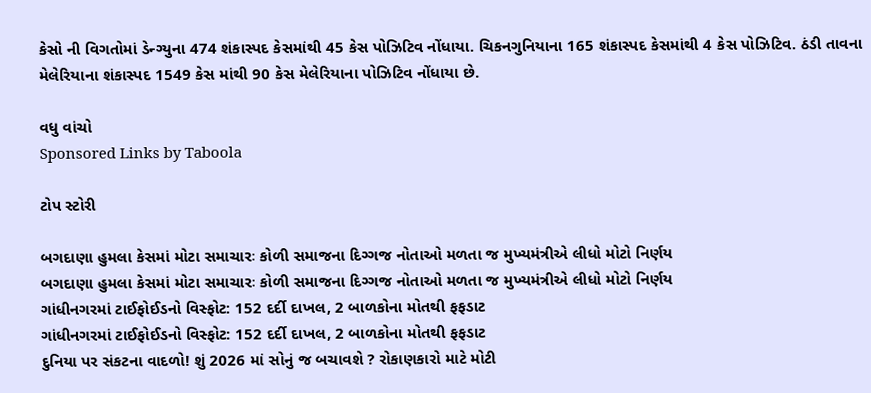કેસો ની વિગતોમાં ડેન્ગ્યુના 474 શંકાસ્પદ કેસમાંથી 45 કેસ પોઝિટિવ નોંધાયા. ચિકનગુનિયાના 165 શંકાસ્પદ કેસમાંથી 4 કેસ પોઝિટિવ. ઠંડી તાવના મેલેરિયાના શંકાસ્પદ 1549 કેસ માંથી 90 કેસ મેલેરિયાના પોઝિટિવ નોંધાયા છે.

વધુ વાંચો
Sponsored Links by Taboola

ટોપ સ્ટોરી

બગદાણા હુમલા કેસમાં મોટા સમાચારઃ કોળી સમાજના દિગ્ગજ નોતાઓ મળતા જ મુખ્યમંત્રીએ લીધો મોટો નિર્ણય
બગદાણા હુમલા કેસમાં મોટા સમાચારઃ કોળી સમાજના દિગ્ગજ નોતાઓ મળતા જ મુખ્યમંત્રીએ લીધો મોટો નિર્ણય
ગાંધીનગરમાં ટાઈફોઈડનો વિસ્ફોટ: 152 દર્દી દાખલ, 2 બાળકોના મોતથી ફફડાટ
ગાંધીનગરમાં ટાઈફોઈડનો વિસ્ફોટ: 152 દર્દી દાખલ, 2 બાળકોના મોતથી ફફડાટ
દુનિયા પર સંકટના વાદળો! શું 2026 માં સોનું જ બચાવશે ? રોકાણકારો માટે મોટી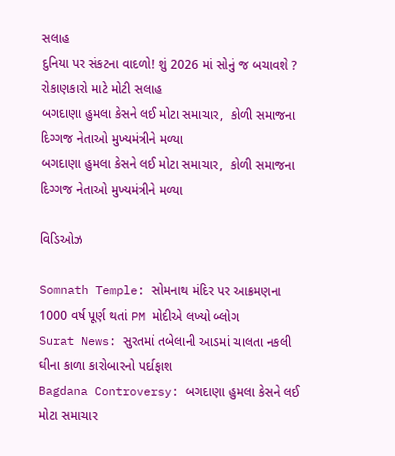સલાહ
દુનિયા પર સંકટના વાદળો! શું 2026 માં સોનું જ બચાવશે ? રોકાણકારો માટે મોટી સલાહ
બગદાણા હુમલા કેસને લઈ મોટા સમાચાર,  કોળી સમાજના દિગ્ગજ નેતાઓ મુખ્યમંત્રીને મળ્યા
બગદાણા હુમલા કેસને લઈ મોટા સમાચાર,  કોળી સમાજના દિગ્ગજ નેતાઓ મુખ્યમંત્રીને મળ્યા

વિડિઓઝ

Somnath Temple: સોમનાથ મંદિર પર આક્રમણના 1000 વર્ષ પૂર્ણ થતાં PM મોદીએ લખ્યો બ્લોગ
Surat News: સુરતમાં તબેલાની આડમાં ચાલતા નકલી ઘીના કાળા કારોબારનો પર્દાફાશ
Bagdana Controversy: બગદાણા હુમલા કેસને લઈ મોટા સમાચાર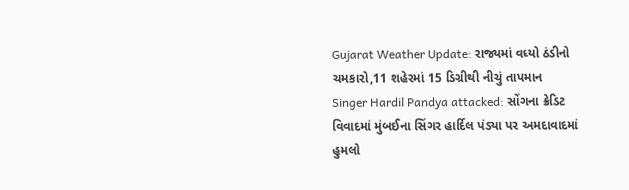Gujarat Weather Update: રાજ્યમાં વધ્યો ઠંડીનો ચમકારો,11 શહેરમાં 15 ડિગ્રીથી નીચું તાપમાન
Singer Hardil Pandya attacked: સોંગના ક્રેડિટ વિવાદમાં મુંબઈના સિંગર હાર્દિલ પંડ્યા પર અમદાવાદમાં હુમલો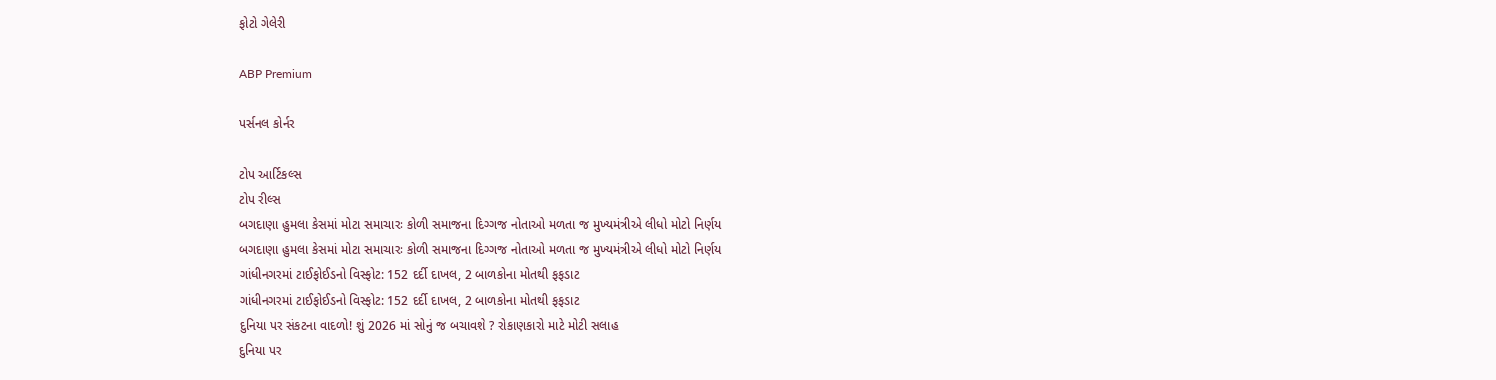ફોટો ગેલેરી

ABP Premium

પર્સનલ કોર્નર

ટોપ આર્ટિકલ્સ
ટોપ રીલ્સ
બગદાણા હુમલા કેસમાં મોટા સમાચારઃ કોળી સમાજના દિગ્ગજ નોતાઓ મળતા જ મુખ્યમંત્રીએ લીધો મોટો નિર્ણય
બગદાણા હુમલા કેસમાં મોટા સમાચારઃ કોળી સમાજના દિગ્ગજ નોતાઓ મળતા જ મુખ્યમંત્રીએ લીધો મોટો નિર્ણય
ગાંધીનગરમાં ટાઈફોઈડનો વિસ્ફોટ: 152 દર્દી દાખલ, 2 બાળકોના મોતથી ફફડાટ
ગાંધીનગરમાં ટાઈફોઈડનો વિસ્ફોટ: 152 દર્દી દાખલ, 2 બાળકોના મોતથી ફફડાટ
દુનિયા પર સંકટના વાદળો! શું 2026 માં સોનું જ બચાવશે ? રોકાણકારો માટે મોટી સલાહ
દુનિયા પર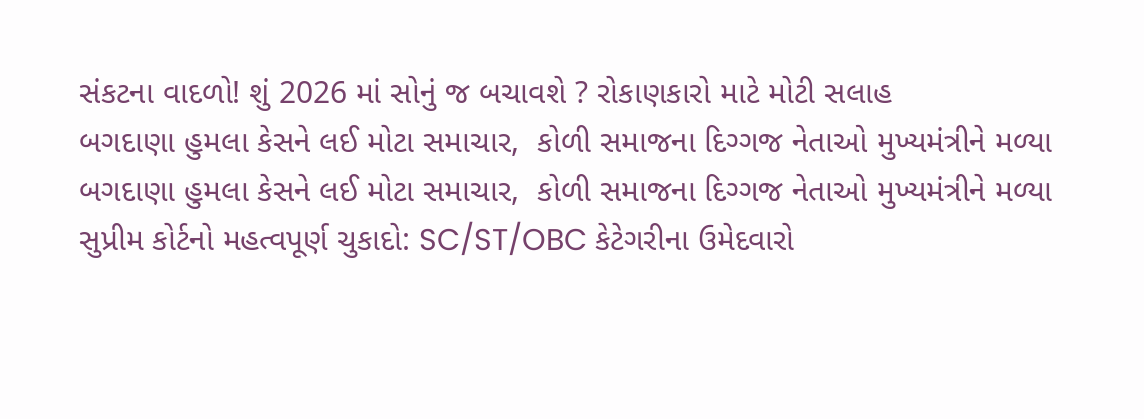સંકટના વાદળો! શું 2026 માં સોનું જ બચાવશે ? રોકાણકારો માટે મોટી સલાહ
બગદાણા હુમલા કેસને લઈ મોટા સમાચાર,  કોળી સમાજના દિગ્ગજ નેતાઓ મુખ્યમંત્રીને મળ્યા
બગદાણા હુમલા કેસને લઈ મોટા સમાચાર,  કોળી સમાજના દિગ્ગજ નેતાઓ મુખ્યમંત્રીને મળ્યા
સુપ્રીમ કોર્ટનો મહત્વપૂર્ણ ચુકાદો: SC/ST/OBC કેટેગરીના ઉમેદવારો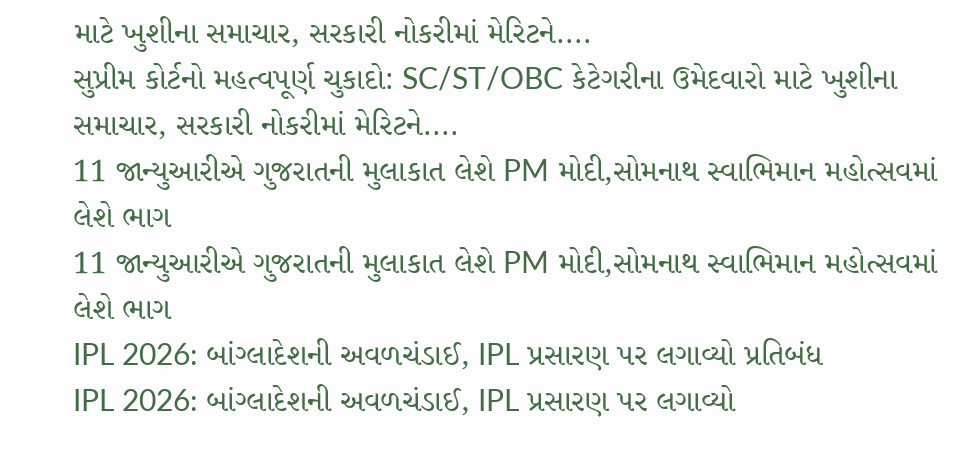માટે ખુશીના સમાચાર, સરકારી નોકરીમાં મેરિટને....
સુપ્રીમ કોર્ટનો મહત્વપૂર્ણ ચુકાદો: SC/ST/OBC કેટેગરીના ઉમેદવારો માટે ખુશીના સમાચાર, સરકારી નોકરીમાં મેરિટને....
11 જાન્યુઆરીએ ગુજરાતની મુલાકાત લેશે PM મોદી,સોમનાથ સ્વાભિમાન મહોત્સવમાં લેશે ભાગ
11 જાન્યુઆરીએ ગુજરાતની મુલાકાત લેશે PM મોદી,સોમનાથ સ્વાભિમાન મહોત્સવમાં લેશે ભાગ
IPL 2026: બાંગ્લાદેશની અવળચંડાઈ, IPL પ્રસારણ પર લગાવ્યો પ્રતિબંધ
IPL 2026: બાંગ્લાદેશની અવળચંડાઈ, IPL પ્રસારણ પર લગાવ્યો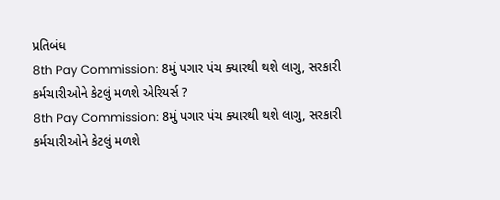પ્રતિબંધ
8th Pay Commission: 8મું પગાર પંચ ક્યારથી થશે લાગુ, સરકારી કર્મચારીઓને કેટલું મળશે એરિયર્સ ?
8th Pay Commission: 8મું પગાર પંચ ક્યારથી થશે લાગુ, સરકારી કર્મચારીઓને કેટલું મળશે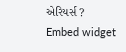એરિયર્સ ?
Embed widget